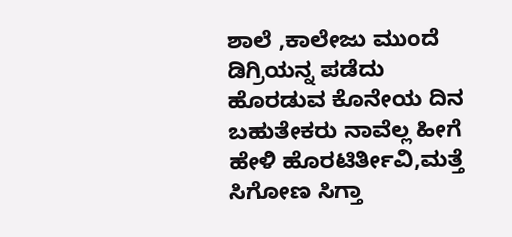ಶಾಲೆ ,ಕಾಲೇಜು ಮುಂದೆ ಡಿಗ್ರಿಯನ್ನ ಪಡೆದು ಹೊರಡುವ ಕೊನೇಯ ದಿನ ಬಹುತೇಕರು ನಾವೆಲ್ಲ ಹೀಗೆ ಹೇಳಿ ಹೊರಟಿರ್ತೀವಿ,ಮತ್ತೆ ಸಿಗೋಣ ಸಿಗ್ತಾ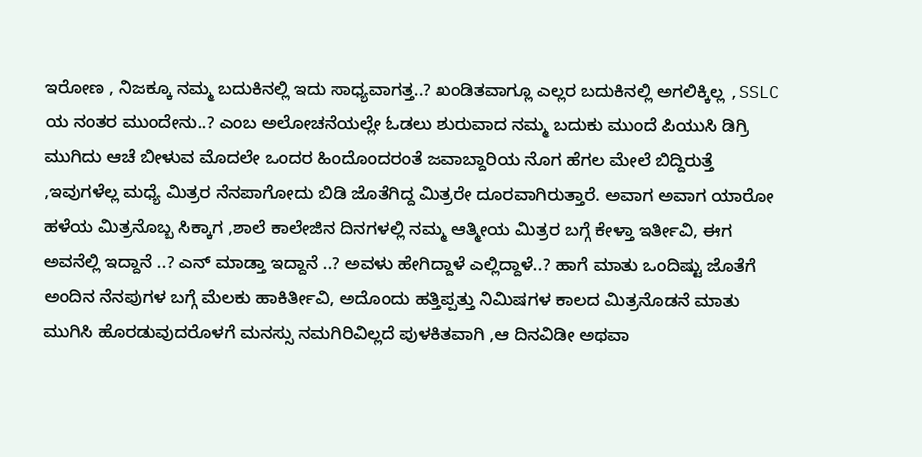ಇರೋಣ , ನಿಜಕ್ಕೂ ನಮ್ಮ ಬದುಕಿನಲ್ಲಿ ಇದು ಸಾಧ್ಯವಾಗತ್ತ..? ಖಂಡಿತವಾಗ್ಲೂ ಎಲ್ಲರ ಬದುಕಿನಲ್ಲಿ ಅಗಲಿಕ್ಕಿಲ್ಲ ,SSLC ಯ ನಂತರ ಮುಂದೇನು..? ಎಂಬ ಅಲೋಚನೆಯಲ್ಲೇ ಓಡಲು ಶುರುವಾದ ನಮ್ಮ ಬದುಕು ಮುಂದೆ ಪಿಯುಸಿ ಡಿಗ್ರಿ ಮುಗಿದು ಆಚೆ ಬೀಳುವ ಮೊದಲೇ ಒಂದರ ಹಿಂದೊಂದರಂತೆ ಜವಾಬ್ದಾರಿಯ ನೊಗ ಹೆಗಲ ಮೇಲೆ ಬಿದ್ದಿರುತ್ತೆ ,ಇವುಗಳೆಲ್ಲ ಮಧ್ಯೆ ಮಿತ್ರರ ನೆನಪಾಗೋದು ಬಿಡಿ ಜೊತೆಗಿದ್ದ ಮಿತ್ರರೇ ದೂರವಾಗಿರುತ್ತಾರೆ. ಅವಾಗ ಅವಾಗ ಯಾರೋ ಹಳೆಯ ಮಿತ್ರನೊಬ್ಬ ಸಿಕ್ಕಾಗ ,ಶಾಲೆ ಕಾಲೇಜಿನ ದಿನಗಳಲ್ಲಿ ನಮ್ಮ ಆತ್ಮೀಯ ಮಿತ್ರರ ಬಗ್ಗೆ ಕೇಳ್ತಾ ಇರ್ತೀವಿ, ಈಗ ಅವನೆಲ್ಲಿ ಇದ್ದಾನೆ ..? ಎನ್ ಮಾಡ್ತಾ ಇದ್ದಾನೆ ..? ಅವಳು ಹೇಗಿದ್ದಾಳೆ ಎಲ್ಲಿದ್ದಾಳೆ..? ಹಾಗೆ ಮಾತು ಒಂದಿಷ್ಟು ಜೊತೆಗೆ ಅಂದಿನ ನೆನಪುಗಳ ಬಗ್ಗೆ ಮೆಲಕು ಹಾಕಿರ್ತೀವಿ, ಅದೊಂದು ಹತ್ತಿಪ್ಪತ್ತು ನಿಮಿಷಗಳ ಕಾಲದ ಮಿತ್ರನೊಡನೆ ಮಾತು ಮುಗಿಸಿ ಹೊರಡುವುದರೊಳಗೆ ಮನಸ್ಸು ನಮಗಿರಿವಿಲ್ಲದೆ ಪುಳಕಿತವಾಗಿ ,ಆ ದಿನವಿಡೀ ಅಥವಾ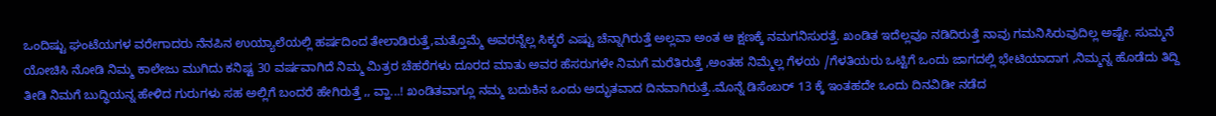ಒಂದಿಷ್ಟು ಘಂಟೆಯಗಳ ವರೇಗಾದರು ನೆನಪಿನ ಉಯ್ಯಾಲೆಯಲ್ಲಿ ಹರ್ಷದಿಂದ ತೇಲಾಡಿರುತ್ತೆ,ಮತ್ತೊಮ್ಮೆ ಅವರನ್ನೆಲ್ಲ ಸಿಕ್ಕರೆ ಎಷ್ಟು ಚೆನ್ನಾಗಿರುತ್ತೆ ಅಲ್ಲವಾ ಅಂತ ಆ ಕ್ಷಣಕ್ಕೆ ನಮಗನಿಸುರತ್ತೆ. ಖಂಡಿತ ಇದೆಲ್ಲವೂ ನಡಿದಿರುತ್ತೆ ನಾವು ಗಮನಿಸಿರುವುದಿಲ್ಲ ಅಷ್ಟೇ. ಸುಮ್ಮನೆ ಯೋಚಿಸಿ ನೋಡಿ ನಿಮ್ಮ ಕಾಲೇಜು ಮುಗಿದು ಕನಿಷ್ಟ 30 ವರ್ಷವಾಗಿದೆ ನಿಮ್ಮ ಮಿತ್ರರ ಚೆಹರೆಗಳು ದೂರದ ಮಾತು ಅವರ ಹೆಸರುಗಳೇ ನಿಮಗೆ ಮರೆತಿರುತ್ತೆ ,ಅಂತಹ ನಿಮ್ಮೆಲ್ಲ ಗೆಳಯ /ಗೆಳತಿಯರು ಒಟ್ಟಿಗೆ ಒಂದು ಜಾಗದಲ್ಲಿ ಭೇಟಿಯಾದಾಗ ,ನಿಮ್ಮನ್ನ ಹೊಡೆದು ತಿದ್ದಿ ತೀಡಿ ನಿಮಗೆ ಬುದ್ಧಿಯನ್ನ ಹೇಳಿದ ಗುರುಗಳು ಸಹ ಅಲ್ಲಿಗೆ ಬಂದರೆ ಹೇಗಿರುತ್ತೆ ,, ವ್ಹಾ...! ಖಂಡಿತವಾಗ್ಲೂ ನಮ್ಮ ಬದುಕಿನ ಒಂದು ಅದ್ಭುತವಾದ ದಿನವಾಗಿರುತ್ತೆ..ಮೊನ್ನೆ ಡಿಸೆಂಬರ್ 13 ಕ್ಕೆ ಇಂತಹದೇ ಒಂದು ದಿನವಿಡೀ ನಡೆದ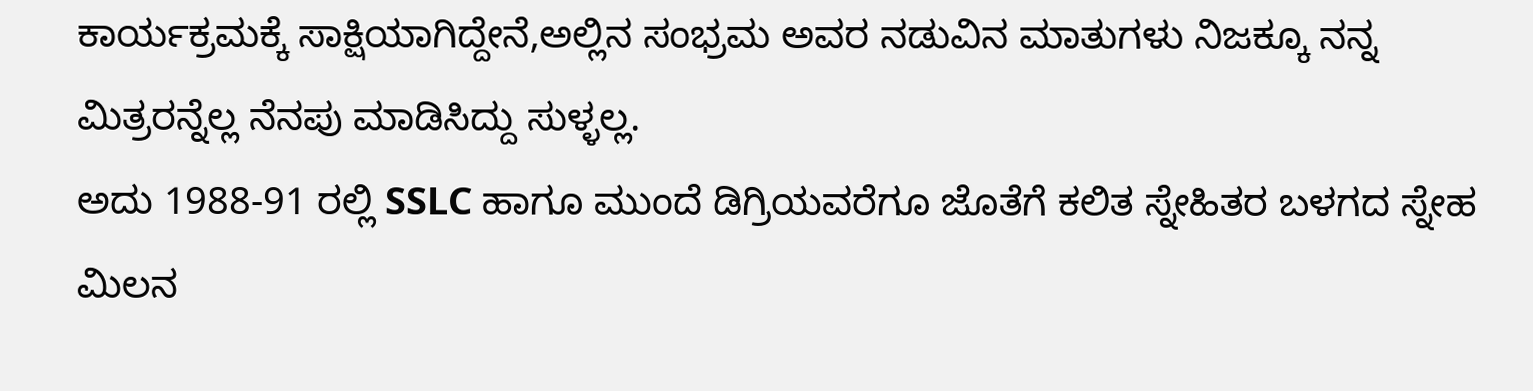ಕಾರ್ಯಕ್ರಮಕ್ಕೆ ಸಾಕ್ಷಿಯಾಗಿದ್ದೇನೆ,ಅಲ್ಲಿನ ಸಂಭ್ರಮ ಅವರ ನಡುವಿನ ಮಾತುಗಳು ನಿಜಕ್ಕೂ ನನ್ನ ಮಿತ್ರರನ್ನೆಲ್ಲ ನೆನಪು ಮಾಡಿಸಿದ್ದು ಸುಳ್ಳಲ್ಲ.
ಅದು 1988-91 ರಲ್ಲಿ SSLC ಹಾಗೂ ಮುಂದೆ ಡಿಗ್ರಿಯವರೆಗೂ ಜೊತೆಗೆ ಕಲಿತ ಸ್ನೇಹಿತರ ಬಳಗದ ಸ್ನೇಹ ಮಿಲನ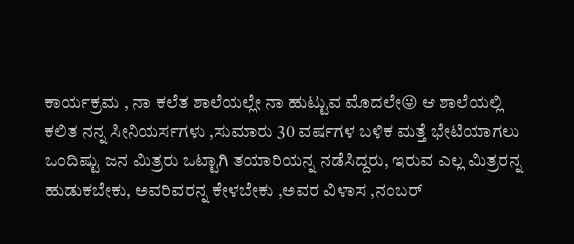ಕಾರ್ಯಕ್ರಮ , ನಾ ಕಲೆತ ಶಾಲೆಯಲ್ಲೇ ನಾ ಹುಟ್ಟುವ ಮೊದಲೇ😜 ಆ ಶಾಲೆಯಲ್ಲಿ ಕಲಿತ ನನ್ನ ಸೀನಿಯರ್ಸಗಳು ,ಸುಮಾರು 30 ವರ್ಷಗಳ ಬಳಿಕ ಮತ್ತೆ ಭೇಟಿಯಾಗಲು ಒಂದಿಷ್ಟು ಜನ ಮಿತ್ರರು ಒಟ್ಟಾಗಿ ತಯಾರಿಯನ್ನ ನಡೆಸಿದ್ದರು, ಇರುವ ಎಲ್ಲ ಮಿತ್ರರನ್ನ ಹುಡುಕಬೇಕು, ಅವರಿವರನ್ನ ಕೇಳಬೇಕು ,ಅವರ ವಿಳಾಸ ,ನಂಬರ್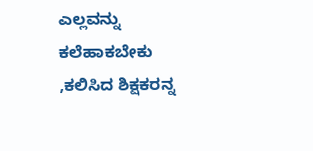ಎಲ್ಲವನ್ನು ಕಲೆಹಾಕಬೇಕು ,ಕಲಿಸಿದ ಶಿಕ್ಷಕರನ್ನ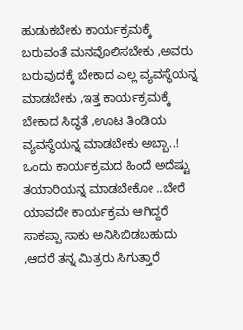ಹುಡುಕಬೇಕು ಕಾರ್ಯಕ್ರಮಕ್ಕೆ ಬರುವಂತೆ ಮನವೊಲಿಸಬೇಕು ,ಅವರು ಬರುವುದಕ್ಕೆ ಬೇಕಾದ ಎಲ್ಲ ವ್ಯವಸ್ಥೆಯನ್ನ ಮಾಡಬೇಕು ,ಇತ್ತ ಕಾರ್ಯಕ್ರಮಕ್ಕೆ ಬೇಕಾದ ಸಿದ್ಧತೆ ,ಊಟ ತಿಂಡಿಯ ವ್ಯವಸ್ಥೆಯನ್ನ ಮಾಡಬೇಕು ಅಬ್ಬಾ..! ಒಂದು ಕಾರ್ಯಕ್ರಮದ ಹಿಂದೆ ಅದೆಷ್ಟು ತಯಾರಿಯನ್ನ ಮಾಡಬೇಕೋ ..ಬೇರೆ ಯಾವದೇ ಕಾರ್ಯಕ್ರಮ ಆಗಿದ್ದರೆ ಸಾಕಪ್ಪಾ ಸಾಕು ಅನಿಸಿಬಿಡಬಹುದು ,ಆದರೆ ತನ್ನ ಮಿತ್ರರು ಸಿಗುತ್ತಾರೆ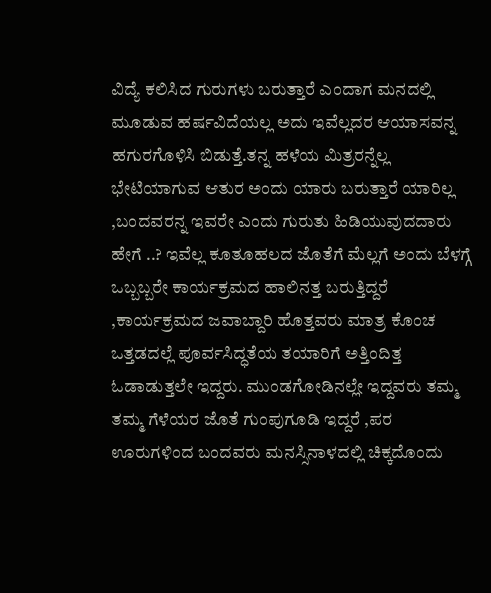ವಿದ್ಯೆ ಕಲಿಸಿದ ಗುರುಗಳು ಬರುತ್ತಾರೆ ಎಂದಾಗ ಮನದಲ್ಲಿ ಮೂಡುವ ಹರ್ಷವಿದೆಯಲ್ಲ ಅದು ಇವೆಲ್ಲದರ ಆಯಾಸವನ್ನ ಹಗುರಗೊಳಿಸಿ ಬಿಡುತ್ತೆ.ತನ್ನ ಹಳೆಯ ಮಿತ್ರರನ್ನೆಲ್ಲ ಭೇಟಿಯಾಗುವ ಆತುರ ಅಂದು ಯಾರು ಬರುತ್ತಾರೆ ಯಾರಿಲ್ಲ ,ಬಂದವರನ್ನ ಇವರೇ ಎಂದು ಗುರುತು ಹಿಡಿಯುವುದದಾರು ಹೇಗೆ ..? ಇವೆಲ್ಲ ಕೂತೂಹಲದ ಜೊತೆಗೆ ಮೆಲ್ಲಗೆ ಅಂದು ಬೆಳಗ್ಗೆ ಒಬ್ಬಬ್ಬರೇ ಕಾರ್ಯಕ್ರಮದ ಹಾಲಿನತ್ತ ಬರುತ್ತಿದ್ದರೆ ,ಕಾರ್ಯಕ್ರಮದ ಜವಾಬ್ದಾರಿ ಹೊತ್ತವರು ಮಾತ್ರ ಕೊಂಚ ಒತ್ತಡದಲ್ಲೆ ಪೂರ್ವಸಿದ್ಧತೆಯ ತಯಾರಿಗೆ ಅತ್ತಿಂದಿತ್ತ ಓಡಾಡುತ್ತಲೇ ಇದ್ದರು. ಮುಂಡಗೋಡಿನಲ್ಲೇ ಇದ್ದವರು ತಮ್ಮ ತಮ್ಮ ಗೆಳೆಯರ ಜೊತೆ ಗುಂಪುಗೂಡಿ ಇದ್ದರೆ ,ಪರ ಊರುಗಳಿಂದ ಬಂದವರು ಮನಸ್ಸಿನಾಳದಲ್ಲಿ ಚಿಕ್ಕದೊಂದು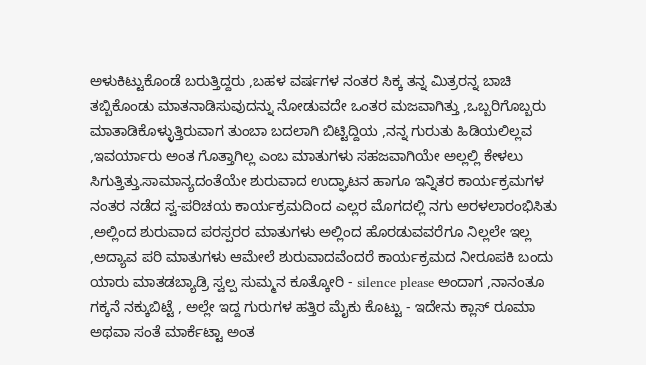ಅಳುಕಿಟ್ಟುಕೊಂಡೆ ಬರುತ್ತಿದ್ದರು ,ಬಹಳ ವರ್ಷಗಳ ನಂತರ ಸಿಕ್ಕ ತನ್ನ ಮಿತ್ರರನ್ನ ಬಾಚಿ ತಬ್ಬಿಕೊಂಡು ಮಾತನಾಡಿಸುವುದನ್ನು ನೋಡುವದೇ ಒಂತರ ಮಜವಾಗಿತ್ತು ,ಒಬ್ಬರಿಗೊಬ್ಬರು ಮಾತಾಡಿಕೊಳ್ಳುತ್ತಿರುವಾಗ ತುಂಬಾ ಬದಲಾಗಿ ಬಿಟ್ಟಿದ್ದಿಯ ,ನನ್ನ ಗುರುತು ಹಿಡಿಯಲಿಲ್ಲವ ,ಇವರ್ಯಾರು ಅಂತ ಗೊತ್ತಾಗಿಲ್ಲ ಎಂಬ ಮಾತುಗಳು ಸಹಜವಾಗಿಯೇ ಅಲ್ಲಲ್ಲಿ ಕೇಳಲು ಸಿಗುತ್ತಿತ್ತು.ಸಾಮಾನ್ಯದಂತೆಯೇ ಶುರುವಾದ ಉದ್ಘಾಟನ ಹಾಗೂ ಇನ್ನಿತರ ಕಾರ್ಯಕ್ರಮಗಳ ನಂತರ ನಡೆದ ಸ್ವ-ಪರಿಚಯ ಕಾರ್ಯಕ್ರಮದಿಂದ ಎಲ್ಲರ ಮೊಗದಲ್ಲಿ ನಗು ಅರಳಲಾರಂಭಿಸಿತು ,ಅಲ್ಲಿಂದ ಶುರುವಾದ ಪರಸ್ಪರರ ಮಾತುಗಳು ಅಲ್ಲಿಂದ ಹೊರಡುವವರೆಗೂ ನಿಲ್ಲಲೇ ಇಲ್ಲ ,ಅದ್ಯಾವ ಪರಿ ಮಾತುಗಳು ಆಮೇಲೆ ಶುರುವಾದವೆಂದರೆ ಕಾರ್ಯಕ್ರಮದ ನೀರೂಪಕಿ ಬಂದು ಯಾರು ಮಾತಡಬ್ಯಾಡ್ರಿ ಸ್ವಲ್ಪ ಸುಮ್ಮನ ಕೂತ್ಕೋರಿ - silence please ಅಂದಾಗ ,ನಾನಂತೂ ಗಕ್ಕನೆ ನಕ್ಕುಬಿಟ್ಟೆ , ಅಲ್ಲೇ ಇದ್ದ ಗುರುಗಳ ಹತ್ತಿರ ಮೈಕು ಕೊಟ್ಟು - ಇದೇನು ಕ್ಲಾಸ್ ರೂಮಾ ಅಥವಾ ಸಂತೆ ಮಾರ್ಕೆಟ್ಟಾ ಅಂತ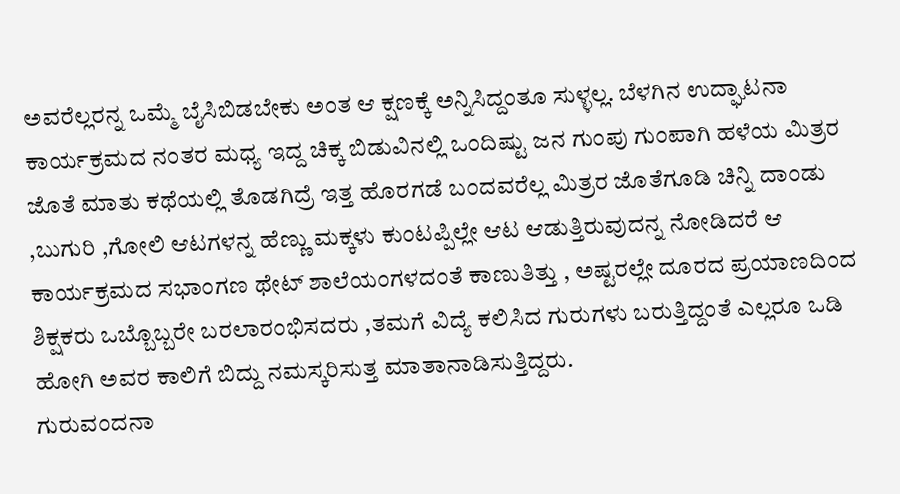ಅವರೆಲ್ಲರನ್ನ ಒಮ್ಮೆ ಬೈಸಿಬಿಡಬೇಕು ಅಂತ ಆ ಕ್ಷಣಕ್ಕೆ ಅನ್ನಿಸಿದ್ದಂತೂ ಸುಳ್ಳಲ್ಲ. ಬೆಳಗಿನ ಉದ್ಘಾಟನಾ ಕಾರ್ಯಕ್ರಮದ ನಂತರ ಮಧ್ಯ ಇದ್ದ ಚಿಕ್ಕ ಬಿಡುವಿನಲ್ಲಿ ಒಂದಿಷ್ಟು ಜನ ಗುಂಪು ಗುಂಪಾಗಿ ಹಳೆಯ ಮಿತ್ರರ ಜೊತೆ ಮಾತು ಕಥೆಯಲ್ಲಿ ತೊಡಗಿದ್ರೆ ಇತ್ತ ಹೊರಗಡೆ ಬಂದವರೆಲ್ಲ ಮಿತ್ರರ ಜೊತೆಗೂಡಿ ಚಿನ್ನಿ ದಾಂಡು ,ಬುಗುರಿ ,ಗೋಲಿ ಆಟಗಳನ್ನ ಹೆಣ್ಣು ಮಕ್ಕಳು ಕುಂಟಪ್ಪಿಲ್ಲೇ ಆಟ ಆಡುತ್ತಿರುವುದನ್ನ ನೋಡಿದರೆ ಆ ಕಾರ್ಯಕ್ರಮದ ಸಭಾಂಗಣ ಥೇಟ್ ಶಾಲೆಯಂಗಳದಂತೆ ಕಾಣುತಿತ್ತು , ಅಷ್ಟರಲ್ಲೇ ದೂರದ ಪ್ರಯಾಣದಿಂದ ಶಿಕ್ಷಕರು ಒಬ್ಬೊಬ್ಬರೇ ಬರಲಾರಂಭಿಸದರು ,ತಮಗೆ ವಿದ್ಯೆ ಕಲಿಸಿದ ಗುರುಗಳು ಬರುತ್ತಿದ್ದಂತೆ ಎಲ್ಲರೂ ಒಡಿ ಹೋಗಿ ಅವರ ಕಾಲಿಗೆ ಬಿದ್ದು ನಮಸ್ಕರಿಸುತ್ತ ಮಾತಾನಾಡಿಸುತ್ತಿದ್ದರು.
ಗುರುವಂದನಾ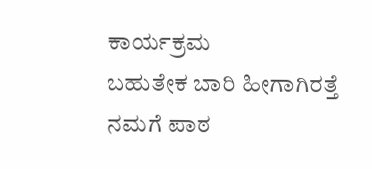ಕಾರ್ಯಕ್ರಮ
ಬಹುತೇಕ ಬಾರಿ ಹೀಗಾಗಿರತ್ತೆ ನಮಗೆ ಪಾಠ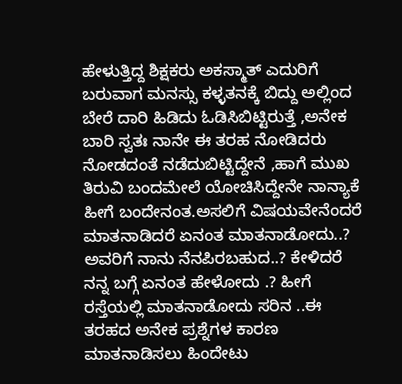ಹೇಳುತ್ತಿದ್ದ ಶಿಕ್ಷಕರು ಅಕಸ್ಮಾತ್ ಎದುರಿಗೆ ಬರುವಾಗ ಮನಸ್ಸು ಕಳ್ಳತನಕ್ಕೆ ಬಿದ್ದು ಅಲ್ಲಿಂದ ಬೇರೆ ದಾರಿ ಹಿಡಿದು ಓಡಿಸಿಬಿಟ್ಟಿರುತ್ತೆ ,ಅನೇಕ ಬಾರಿ ಸ್ವತಃ ನಾನೇ ಈ ತರಹ ನೋಡಿದರು ನೋಡದಂತೆ ನಡೆದುಬಿಟ್ಟಿದ್ದೇನೆ ,ಹಾಗೆ ಮುಖ ತಿರುವಿ ಬಂದಮೇಲೆ ಯೋಚಿಸಿದ್ದೇನೇ ನಾನ್ಯಾಕೆ ಹೀಗೆ ಬಂದೇನಂತ.ಅಸಲಿಗೆ ವಿಷಯವೇನೆಂದರೆ ಮಾತನಾಡಿದರೆ ಏನಂತ ಮಾತನಾಡೋದು..? ಅವರಿಗೆ ನಾನು ನೆನಪಿರಬಹುದ..? ಕೇಳಿದರೆ ನನ್ನ ಬಗ್ಗೆ ಏನಂತ ಹೇಳೋದು .? ಹೀಗೆ ರಸ್ತೆಯಲ್ಲಿ ಮಾತನಾಡೋದು ಸರಿನ ..ಈ ತರಹದ ಅನೇಕ ಪ್ರಶ್ನೆಗಳ ಕಾರಣ ಮಾತನಾಡಿಸಲು ಹಿಂದೇಟು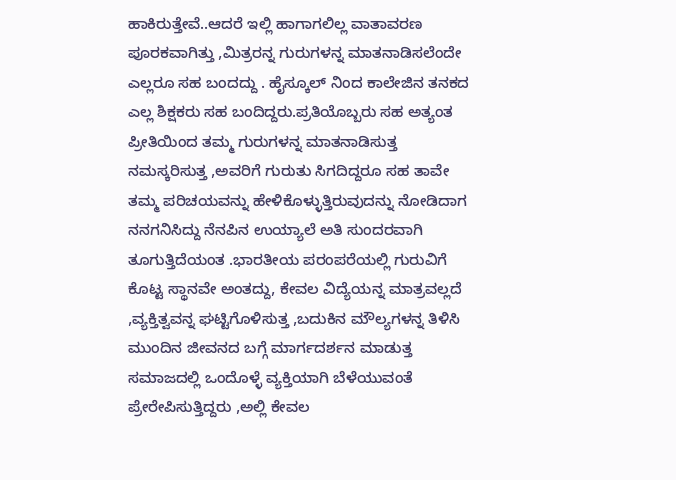ಹಾಕಿರುತ್ತೇವೆ..ಆದರೆ ಇಲ್ಲಿ ಹಾಗಾಗಲಿಲ್ಲ ವಾತಾವರಣ ಪೂರಕವಾಗಿತ್ತು ,ಮಿತ್ರರನ್ನ ಗುರುಗಳನ್ನ ಮಾತನಾಡಿಸಲೆಂದೇ ಎಲ್ಲರೂ ಸಹ ಬಂದದ್ದು . ಹೈಸ್ಕೂಲ್ ನಿಂದ ಕಾಲೇಜಿನ ತನಕದ ಎಲ್ಲ ಶಿಕ್ಷಕರು ಸಹ ಬಂದಿದ್ದರು.ಪ್ರತಿಯೊಬ್ಬರು ಸಹ ಅತ್ಯಂತ ಪ್ರೀತಿಯಿಂದ ತಮ್ಮ ಗುರುಗಳನ್ನ ಮಾತನಾಡಿಸುತ್ತ ನಮಸ್ಕರಿಸುತ್ತ ,ಅವರಿಗೆ ಗುರುತು ಸಿಗದಿದ್ದರೂ ಸಹ ತಾವೇ ತಮ್ಮ ಪರಿಚಯವನ್ನು ಹೇಳಿಕೊಳ್ಳುತ್ತಿರುವುದನ್ನು ನೋಡಿದಾಗ ನನಗನಿಸಿದ್ದು ನೆನಪಿನ ಉಯ್ಯಾಲೆ ಅತಿ ಸುಂದರವಾಗಿ ತೂಗುತ್ತಿದೆಯಂತ .ಭಾರತೀಯ ಪರಂಪರೆಯಲ್ಲಿ ಗುರುವಿಗೆ ಕೊಟ್ಟ ಸ್ಥಾನವೇ ಅಂತದ್ದು, ಕೇವಲ ವಿದ್ಯೆಯನ್ನ ಮಾತ್ರವಲ್ಲದೆ ,ವ್ಯಕ್ತಿತ್ವವನ್ನ ಘಟ್ಟಿಗೊಳಿಸುತ್ತ ,ಬದುಕಿನ ಮೌಲ್ಯಗಳನ್ನ ತಿಳಿಸಿ ಮುಂದಿನ ಜೀವನದ ಬಗ್ಗೆ ಮಾರ್ಗದರ್ಶನ ಮಾಡುತ್ತ ಸಮಾಜದಲ್ಲಿ ಒಂದೊಳ್ಳೆ ವ್ಯಕ್ತಿಯಾಗಿ ಬೆಳೆಯುವಂತೆ ಪ್ರೇರೇಪಿಸುತ್ತಿದ್ದರು ,ಅಲ್ಲಿ ಕೇವಲ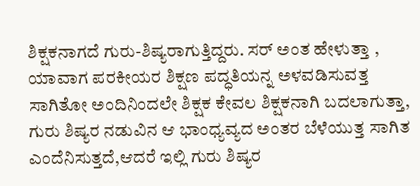ಶಿಕ್ಷಕನಾಗದೆ ಗುರು-ಶಿಷ್ಯರಾಗುತ್ತಿದ್ದರು. ಸರ್ ಅಂತ ಹೇಳುತ್ತಾ , ಯಾವಾಗ ಪರಕೀಯರ ಶಿಕ್ಷಣ ಪದ್ಧತಿಯನ್ನ ಅಳವಡಿಸುವತ್ತ ಸಾಗಿತೋ ಅಂದಿನಿಂದಲೇ ಶಿಕ್ಷಕ ಕೇವಲ ಶಿಕ್ಷಕನಾಗಿ ಬದಲಾಗುತ್ತಾ, ಗುರು ಶಿಷ್ಯರ ನಡುವಿನ ಆ ಭಾಂಧ್ಯವ್ಯದ ಅಂತರ ಬೆಳೆಯುತ್ತ ಸಾಗಿತ ಎಂದೆನಿಸುತ್ತದೆ,ಆದರೆ ಇಲ್ಲಿ ಗುರು ಶಿಷ್ಯರ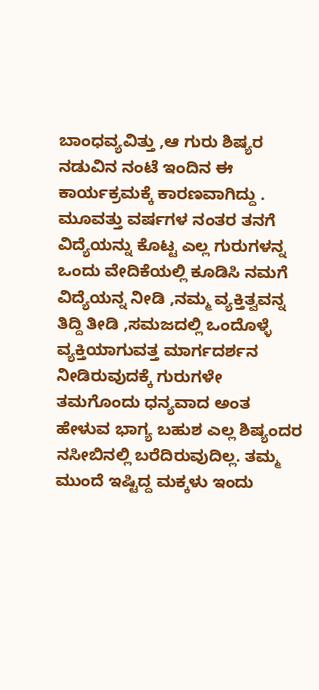ಬಾಂಧವ್ಯವಿತ್ತು ,ಆ ಗುರು ಶಿಷ್ಯರ ನಡುವಿನ ನಂಟೆ ಇಂದಿನ ಈ ಕಾರ್ಯಕ್ರಮಕ್ಕೆ ಕಾರಣವಾಗಿದ್ದು . ಮೂವತ್ತು ವರ್ಷಗಳ ನಂತರ ತನಗೆ ವಿದ್ಯೆಯನ್ನು ಕೊಟ್ಟ ಎಲ್ಲ ಗುರುಗಳನ್ನ ಒಂದು ವೇದಿಕೆಯಲ್ಲಿ ಕೂಡಿಸಿ ನಮಗೆ ವಿದ್ಯೆಯನ್ನ ನೀಡಿ ,ನಮ್ಮ ವ್ಯಕ್ತಿತ್ವವನ್ನ ತಿದ್ದಿ ತೀಡಿ ,ಸಮಜದಲ್ಲಿ ಒಂದೊಳ್ಳೆ ವ್ಯಕ್ತಿಯಾಗುವತ್ತ ಮಾರ್ಗದರ್ಶನ ನೀಡಿರುವುದಕ್ಕೆ ಗುರುಗಳೇ ತಮಗೊಂದು ಧನ್ಯವಾದ ಅಂತ ಹೇಳುವ ಭಾಗ್ಯ ಬಹುಶ ಎಲ್ಲ ಶಿಷ್ಯಂದರ ನಸೀಬಿನಲ್ಲಿ ಬರೆದಿರುವುದಿಲ್ಲ. ತಮ್ಮ ಮುಂದೆ ಇಷ್ಟಿದ್ದ ಮಕ್ಕಳು ಇಂದು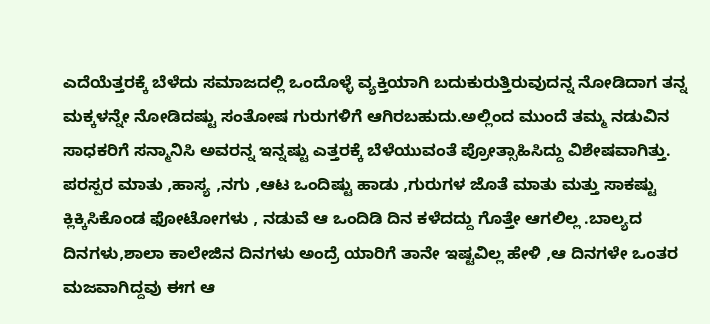ಎದೆಯೆತ್ತರಕ್ಕೆ ಬೆಳೆದು ಸಮಾಜದಲ್ಲಿ ಒಂದೊಳ್ಳೆ ವ್ಯಕ್ತಿಯಾಗಿ ಬದುಕುರುತ್ತಿರುವುದನ್ನ ನೋಡಿದಾಗ ತನ್ನ ಮಕ್ಕಳನ್ನೇ ನೋಡಿದಷ್ಟು ಸಂತೋಷ ಗುರುಗಳಿಗೆ ಆಗಿರಬಹುದು.ಅಲ್ಲಿಂದ ಮುಂದೆ ತಮ್ಮ ನಡುವಿನ ಸಾಧಕರಿಗೆ ಸನ್ಮಾನಿಸಿ ಅವರನ್ನ ಇನ್ನಷ್ಟು ಎತ್ತರಕ್ಕೆ ಬೆಳೆಯುವಂತೆ ಪ್ರೋತ್ಸಾಹಿಸಿದ್ದು ವಿಶೇಷವಾಗಿತ್ತು.
ಪರಸ್ಪರ ಮಾತು ,ಹಾಸ್ಯ ,ನಗು ,ಆಟ ಒಂದಿಷ್ಟು ಹಾಡು ,ಗುರುಗಳ ಜೊತೆ ಮಾತು ಮತ್ತು ಸಾಕಷ್ಟು ಕ್ಲಿಕ್ಕಿಸಿಕೊಂಡ ಫೋಟೋಗಳು , ನಡುವೆ ಆ ಒಂದಿಡಿ ದಿನ ಕಳೆದದ್ದು ಗೊತ್ತೇ ಆಗಲಿಲ್ಲ .ಬಾಲ್ಯದ ದಿನಗಳು,ಶಾಲಾ ಕಾಲೇಜಿನ ದಿನಗಳು ಅಂದ್ರೆ ಯಾರಿಗೆ ತಾನೇ ಇಷ್ಟವಿಲ್ಲ ಹೇಳಿ ,ಆ ದಿನಗಳೇ ಒಂತರ ಮಜವಾಗಿದ್ದವು ಈಗ ಆ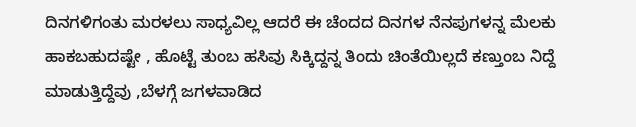ದಿನಗಳಿಗಂತು ಮರಳಲು ಸಾಧ್ಯವಿಲ್ಲ ಆದರೆ ಈ ಚೆಂದದ ದಿನಗಳ ನೆನಪುಗಳನ್ನ ಮೆಲಕು ಹಾಕಬಹುದಷ್ಟೇ , ಹೊಟ್ಟೆ ತುಂಬ ಹಸಿವು ಸಿಕ್ಕಿದ್ದನ್ನ ತಿಂದು ಚಿಂತೆಯಿಲ್ಲದೆ ಕಣ್ತುಂಬ ನಿದ್ದೆ ಮಾಡುತ್ತಿದ್ದೆವು ,ಬೆಳಗ್ಗೆ ಜಗಳವಾಡಿದ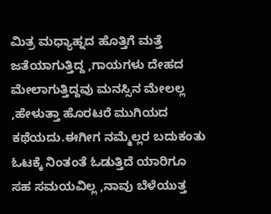ಮಿತ್ರ ಮಧ್ಯಾಹ್ನದ ಹೊತ್ತಿಗೆ ಮತ್ತೆ ಜತೆಯಾಗುತ್ತಿದ್ದ ,ಗಾಯಗಳು ದೇಹದ ಮೇಲಾಗುತ್ತಿದ್ದವು ಮನಸ್ಸಿನ ಮೇಲಲ್ಲ ,ಹೇಳುತ್ತಾ ಹೊರಟರೆ ಮುಗಿಯದ ಕಥೆಯದು.ಈಗೀಗ ನಮ್ಮೆಲ್ಲರ ಬದುಕಂತು ಓಟಕ್ಕೆ ನಿಂತಂತೆ ಓಡುತ್ತಿದೆ ಯಾರಿಗೂ ಸಹ ಸಮಯವಿಲ್ಲ ,ನಾವು ಬೆಳೆಯುತ್ತ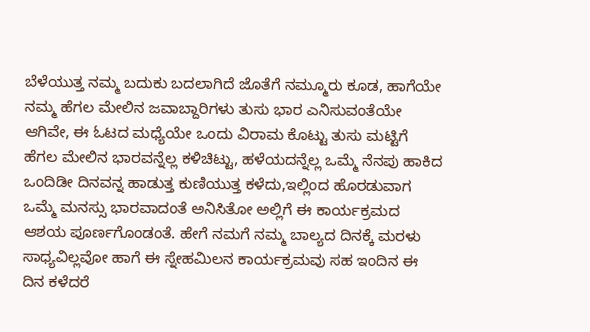ಬೆಳೆಯುತ್ತ ನಮ್ಮ ಬದುಕು ಬದಲಾಗಿದೆ ಜೊತೆಗೆ ನಮ್ಮೂರು ಕೂಡ, ಹಾಗೆಯೇ ನಮ್ಮ ಹೆಗಲ ಮೇಲಿನ ಜವಾಬ್ದಾರಿಗಳು ತುಸು ಭಾರ ಎನಿಸುವಂತೆಯೇ ಆಗಿವೇ, ಈ ಓಟದ ಮಧ್ಯೆಯೇ ಒಂದು ವಿರಾಮ ಕೊಟ್ಟು ತುಸು ಮಟ್ಟಿಗೆ ಹೆಗಲ ಮೇಲಿನ ಭಾರವನ್ನೆಲ್ಲ ಕಳಿಚಿಟ್ಟು, ಹಳೆಯದನ್ನೆಲ್ಲ ಒಮ್ಮೆ ನೆನಪು ಹಾಕಿದ ಒಂದಿಡೀ ದಿನವನ್ನ ಹಾಡುತ್ತ ಕುಣಿಯುತ್ತ ಕಳೆದು,ಇಲ್ಲಿಂದ ಹೊರಡುವಾಗ ಒಮ್ಮೆ ಮನಸ್ಸು ಭಾರವಾದಂತೆ ಅನಿಸಿತೋ ಅಲ್ಲಿಗೆ ಈ ಕಾರ್ಯಕ್ರಮದ ಆಶಯ ಪೂರ್ಣಗೊಂಡಂತೆ. ಹೇಗೆ ನಮಗೆ ನಮ್ಮ ಬಾಲ್ಯದ ದಿನಕ್ಕೆ ಮರಳು ಸಾಧ್ಯವಿಲ್ಲವೋ ಹಾಗೆ ಈ ಸ್ನೇಹಮಿಲನ ಕಾರ್ಯಕ್ರಮವು ಸಹ ಇಂದಿನ ಈ ದಿನ ಕಳೆದರೆ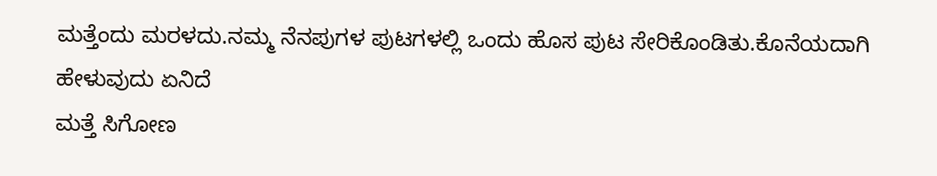ಮತ್ತೆಂದು ಮರಳದು.ನಮ್ಮ ನೆನಪುಗಳ ಪುಟಗಳಲ್ಲಿ ಒಂದು ಹೊಸ ಪುಟ ಸೇರಿಕೊಂಡಿತು.ಕೊನೆಯದಾಗಿ ಹೇಳುವುದು ಏನಿದೆ
ಮತ್ತೆ ಸಿಗೋಣ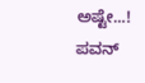ಅಷ್ಟೇ...!
ಪವನ್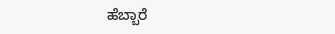ಹೆಬ್ಬಾರೆ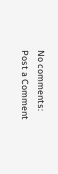No comments:
Post a Comment